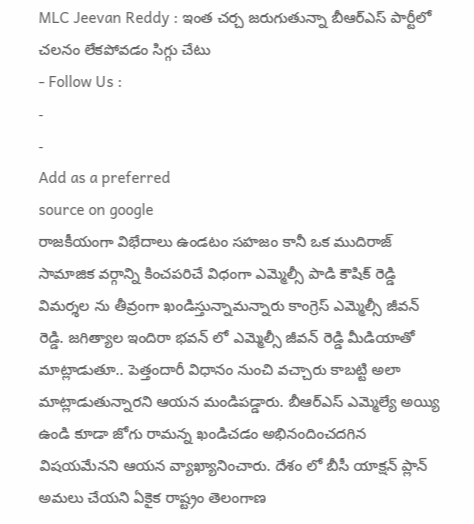MLC Jeevan Reddy : ఇంత చర్చ జరుగుతున్నా బీఆర్ఎస్ పార్టీలో చలనం లేకపోవడం సిగ్గు చేటు
- Follow Us :
-
-
Add as a preferred
source on google
రాజకీయంగా విభేదాలు ఉండటం సహజం కానీ ఒక ముదిరాజ్ సామాజిక వర్గాన్ని కించపరిచే విధంగా ఎమ్మెల్సీ పాడి కౌషిక్ రెడ్డి విమర్శల ను తీవ్రంగా ఖండిస్తున్నామన్నారు కాంగ్రెస్ ఎమ్మెల్సీ జీవన్ రెడ్డి. జగిత్యాల ఇందిరా భవన్ లో ఎమ్మెల్సీ జీవన్ రెడ్డి మీడియాతో మాట్లాడుతూ.. పెత్తందారీ విధానం నుంచి వచ్చారు కాబట్టి అలా మాట్లాడుతున్నారని ఆయన మండిపడ్డారు. బీఆర్ఎస్ ఎమ్మెల్యే అయ్యి ఉండి కూడా జోగు రామన్న ఖండిచడం అభినందించదగిన విషయమేనని ఆయన వ్యాఖ్యానించారు. దేశం లో బీసీ యాక్షన్ ప్లాన్ అమలు చేయని ఏకైక రాష్ట్రం తెలంగాణ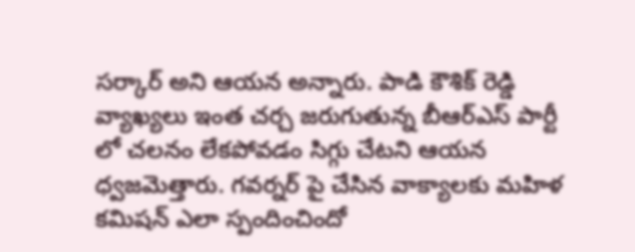సర్కార్ అని ఆయన అన్నారు. పాడి కౌశిక్ రెడ్డి వ్యాఖ్యలు ఇంత చర్చ జరుగుతున్న బీఆర్ఎస్ పార్టీ లో చలనం లేకపోవడం సిగ్గు చేటని ఆయన ధ్వజమెత్తారు. గవర్నర్ పై చేసిన వాక్యాలకు మహిళ కమిషన్ ఎలా స్పందించిందో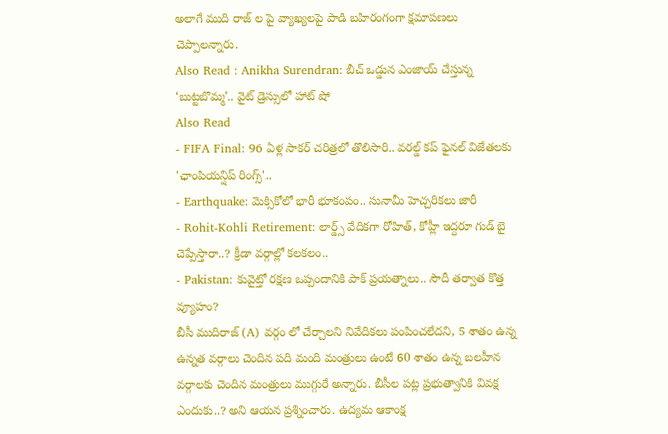అలాగే ముది రాజ్ ల పై వ్యాఖ్యలపై పాడి బహిరంగంగా క్షమాపణలు చెప్పాలన్నారు.
Also Read : Anikha Surendran: బీచ్ ఒడ్డున ఎంజాయ్ చేస్తున్న ‘బుట్టబొమ్మ’.. వైట్ డ్రెస్సులో హాట్ షో
Also Read
- FIFA Final: 96 ఏళ్ల సాకర్ చరిత్రలో తొలిసారి.. వరల్డ్ కప్ ఫైనల్ విజేతలకు 'ఛాంపియన్షిప్ రింగ్స్'..
- Earthquake: మెక్సికోలో భారీ భూకంపం.. సునామీ హెచ్చరికలు జారీ
- Rohit-Kohli Retirement: లార్డ్స్ వేదికగా రోహిత్, కోహ్లీ ఇద్దరూ గుడ్ బై చెప్పేస్తారా..? క్రీడా వర్గాల్లో కలకలం..
- Pakistan: కువైట్తో రక్షణ ఒప్పందానికి పాక్ ప్రయత్నాలు.. సౌదీ తర్వాత కొత్త వ్యూహం?
బీసీ ముదిరాజ్ (A) వర్గం లో చేర్చాలని నివేదికలు పంపించలేదని, 5 శాతం ఉన్న ఉన్నత వర్గాలు చెందిన పది మంది మంత్రులు ఉంటే 60 శాతం ఉన్న బలహీన వర్గాలకు చెందిన మంత్రులు ముగ్గురే అన్నారు. బీసీల పట్ల ప్రభుత్వానికి వివక్ష ఎందుకు..? అని ఆయన ప్రశ్నించారు. ఉద్యమ ఆకాంక్ష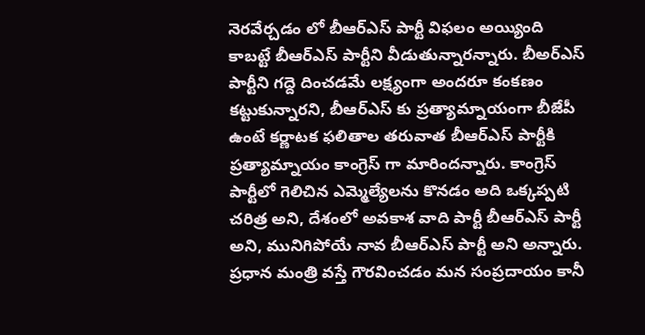నెరవేర్చడం లో బీఆర్ఎస్ పార్టీ విఫలం అయ్యింది కాబట్టే బీఆర్ఎస్ పార్టీని వీడుతున్నారన్నారు. బీఅర్ఎస్ పార్టీని గద్దె దించడమే లక్ష్యంగా అందరూ కంకణం కట్టుకున్నారని, బీఆర్ఎస్ కు ప్రత్యామ్నాయంగా బీజేపీ ఉంటే కర్ణాటక ఫలితాల తరువాత బీఆర్ఎస్ పార్టీకి ప్రత్యామ్నాయం కాంగ్రెస్ గా మారిందన్నారు. కాంగ్రెస్ పార్టీలో గెలిచిన ఎమ్మెల్యేలను కొనడం అది ఒక్కప్పటి చరిత్ర అని, దేశంలో అవకాశ వాది పార్టీ బీఆర్ఎస్ పార్టీ అని, మునిగిపోయే నావ బీఆర్ఎస్ పార్టీ అని అన్నారు. ప్రధాన మంత్రి వస్తే గౌరవించడం మన సంప్రదాయం కానీ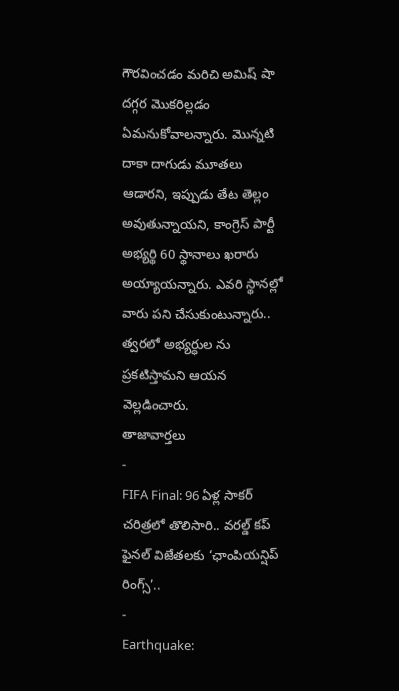గౌరవించడం మరిచి అమిష్ షా దగ్గర మొకరిల్లడం ఏమనుకోవాలన్నారు. మొన్నటి దాకా దాగుడు మూతలు ఆడారని, ఇప్పుడు తేట తెల్లం అవుతున్నాయని, కాంగ్రెస్ పార్టీ అభ్యర్థి 60 స్థానాలు ఖరారు అయ్యాయన్నారు. ఎవరి స్థానల్లో వారు పని చేసుకుంటున్నారు.. త్వరలో అభ్యర్ధుల ను ప్రకటిస్తామని ఆయన వెల్లడించారు.
తాజావార్తలు
-
FIFA Final: 96 ఏళ్ల సాకర్ చరిత్రలో తొలిసారి.. వరల్డ్ కప్ ఫైనల్ విజేతలకు ‘ఛాంపియన్షిప్ రింగ్స్’..
-
Earthquake: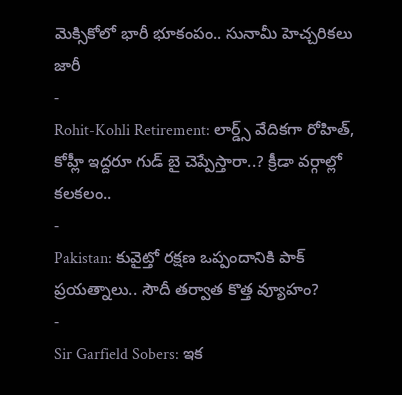మెక్సికోలో భారీ భూకంపం.. సునామీ హెచ్చరికలు జారీ
-
Rohit-Kohli Retirement: లార్డ్స్ వేదికగా రోహిత్, కోహ్లీ ఇద్దరూ గుడ్ బై చెప్పేస్తారా..? క్రీడా వర్గాల్లో కలకలం..
-
Pakistan: కువైట్తో రక్షణ ఒప్పందానికి పాక్ ప్రయత్నాలు.. సౌదీ తర్వాత కొత్త వ్యూహం?
-
Sir Garfield Sobers: ఇక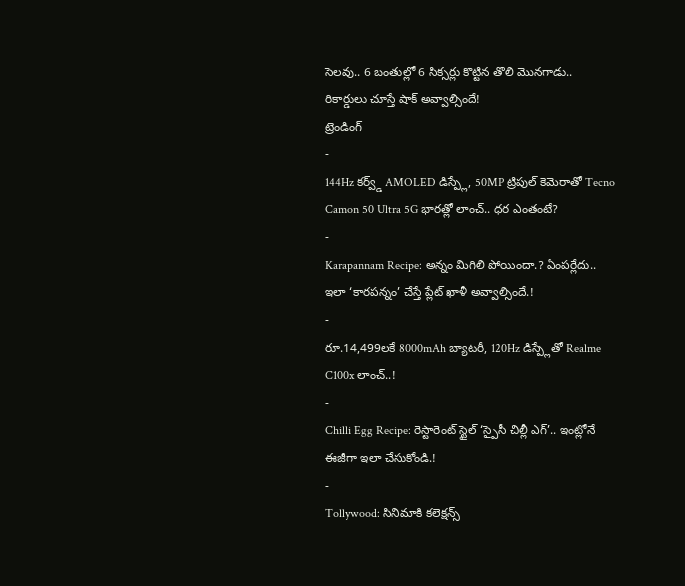సెలవు.. 6 బంతుల్లో 6 సిక్సర్లు కొట్టిన తొలి మొనగాడు.. రికార్డులు చూస్తే షాక్ అవ్వాల్సిందే!
ట్రెండింగ్
-
144Hz కర్వ్డ్ AMOLED డిస్ప్లే, 50MP ట్రిపుల్ కెమెరాతో Tecno Camon 50 Ultra 5G భారత్లో లాంచ్.. ధర ఎంతంటే?
-
Karapannam Recipe: అన్నం మిగిలి పోయిందా.? ఏంపర్లేదు.. ఇలా ‘కారపన్నం’ చేస్తే ప్లేట్ ఖాళీ అవ్వాల్సిందే.!
-
రూ.14,499లకే 8000mAh బ్యాటరీ, 120Hz డిస్ప్లేతో Realme C100x లాంచ్..!
-
Chilli Egg Recipe: రెస్టారెంట్ స్టైల్ ‘స్పైసీ చిల్లీ ఎగ్’.. ఇంట్లోనే ఈజీగా ఇలా చేసుకోండి.!
-
Tollywood: సినిమాకి కలెక్షన్స్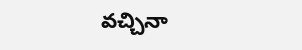వచ్చినా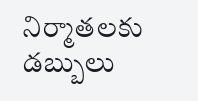నిర్మాతలకు డబ్బులు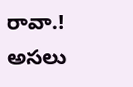రావా.! అసలు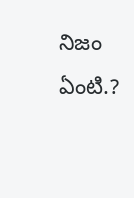నిజం ఏంటి.?